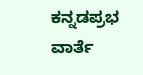ಕನ್ನಡಪ್ರಭ ವಾರ್ತೆ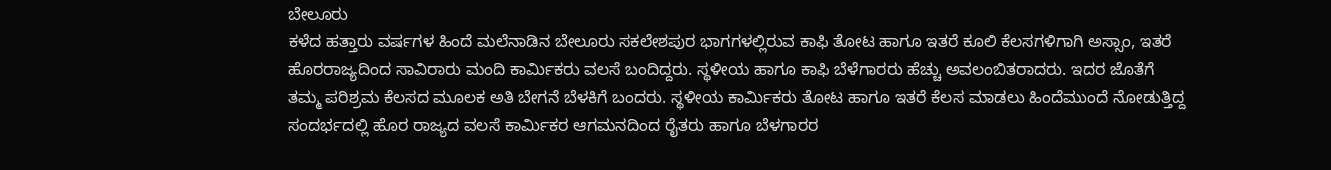ಬೇಲೂರು
ಕಳೆದ ಹತ್ತಾರು ವರ್ಷಗಳ ಹಿಂದೆ ಮಲೆನಾಡಿನ ಬೇಲೂರು ಸಕಲೇಶಪುರ ಭಾಗಗಳಲ್ಲಿರುವ ಕಾಫಿ ತೋಟ ಹಾಗೂ ಇತರೆ ಕೂಲಿ ಕೆಲಸಗಳಿಗಾಗಿ ಅಸ್ಸಾಂ, ಇತರೆ ಹೊರರಾಜ್ಯದಿಂದ ಸಾವಿರಾರು ಮಂದಿ ಕಾರ್ಮಿಕರು ವಲಸೆ ಬಂದಿದ್ದರು. ಸ್ಥಳೀಯ ಹಾಗೂ ಕಾಫಿ ಬೆಳೆಗಾರರು ಹೆಚ್ಚು ಅವಲಂಬಿತರಾದರು. ಇದರ ಜೊತೆಗೆ ತಮ್ಮ ಪರಿಶ್ರಮ ಕೆಲಸದ ಮೂಲಕ ಅತಿ ಬೇಗನೆ ಬೆಳಕಿಗೆ ಬಂದರು. ಸ್ಥಳೀಯ ಕಾರ್ಮಿಕರು ತೋಟ ಹಾಗೂ ಇತರೆ ಕೆಲಸ ಮಾಡಲು ಹಿಂದೆಮುಂದೆ ನೋಡುತ್ತಿದ್ದ ಸಂದರ್ಭದಲ್ಲಿ ಹೊರ ರಾಜ್ಯದ ವಲಸೆ ಕಾರ್ಮಿಕರ ಆಗಮನದಿಂದ ರೈತರು ಹಾಗೂ ಬೆಳಗಾರರ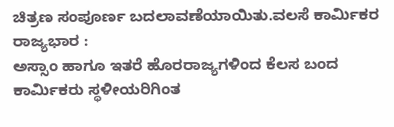ಚಿತ್ರಣ ಸಂಪೂರ್ಣ ಬದಲಾವಣೆಯಾಯಿತು.ವಲಸೆ ಕಾರ್ಮಿಕರ ರಾಜ್ಯಭಾರ :
ಅಸ್ಸಾಂ ಹಾಗೂ ಇತರೆ ಹೊರರಾಜ್ಯಗಳಿಂದ ಕೆಲಸ ಬಂದ ಕಾರ್ಮಿಕರು ಸ್ಥಳೀಯರಿಗಿಂತ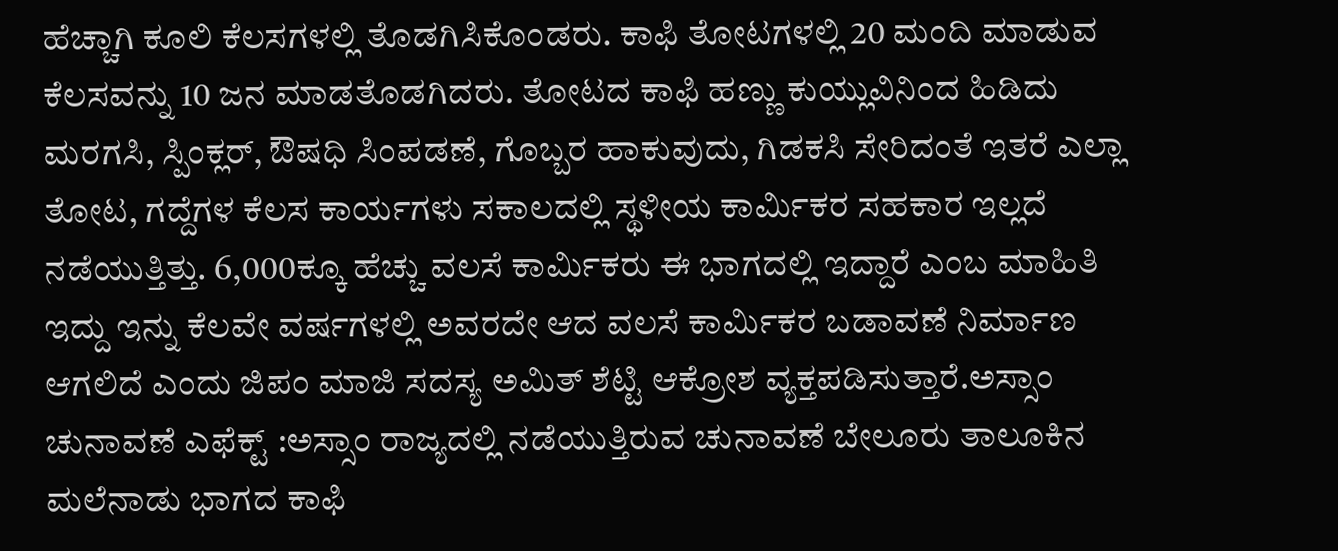ಹೆಚ್ಚಾಗಿ ಕೂಲಿ ಕೆಲಸಗಳಲ್ಲಿ ತೊಡಗಿಸಿಕೊಂಡರು. ಕಾಫಿ ತೋಟಗಳಲ್ಲಿ 20 ಮಂದಿ ಮಾಡುವ ಕೆಲಸವನ್ನು 10 ಜನ ಮಾಡತೊಡಗಿದರು. ತೋಟದ ಕಾಫಿ ಹಣ್ಣು ಕುಯ್ಲುವಿನಿಂದ ಹಿಡಿದು ಮರಗಸಿ, ಸ್ಪಿಂಕ್ಲರ್, ಔಷಧಿ ಸಿಂಪಡಣೆ, ಗೊಬ್ಬರ ಹಾಕುವುದು, ಗಿಡಕಸಿ ಸೇರಿದಂತೆ ಇತರೆ ಎಲ್ಲಾ ತೋಟ, ಗದ್ದೆಗಳ ಕೆಲಸ ಕಾರ್ಯಗಳು ಸಕಾಲದಲ್ಲಿ ಸ್ಥಳೀಯ ಕಾರ್ಮಿಕರ ಸಹಕಾರ ಇಲ್ಲದೆ ನಡೆಯುತ್ತಿತ್ತು. 6,000ಕ್ಕೂ ಹೆಚ್ಚು ವಲಸೆ ಕಾರ್ಮಿಕರು ಈ ಭಾಗದಲ್ಲಿ ಇದ್ದಾರೆ ಎಂಬ ಮಾಹಿತಿ ಇದ್ದು ಇನ್ನು ಕೆಲವೇ ವರ್ಷಗಳಲ್ಲಿ ಅವರದೇ ಆದ ವಲಸೆ ಕಾರ್ಮಿಕರ ಬಡಾವಣೆ ನಿರ್ಮಾಣ ಆಗಲಿದೆ ಎಂದು ಜಿಪಂ ಮಾಜಿ ಸದಸ್ಯ ಅಮಿತ್ ಶೆಟ್ಟಿ ಆಕ್ರೋಶ ವ್ಯಕ್ತಪಡಿಸುತ್ತಾರೆ.ಅಸ್ಸಾಂ ಚುನಾವಣೆ ಎಫೆಕ್ಟ್ :ಅಸ್ಸಾಂ ರಾಜ್ಯದಲ್ಲಿ ನಡೆಯುತ್ತಿರುವ ಚುನಾವಣೆ ಬೇಲೂರು ತಾಲೂಕಿನ ಮಲೆನಾಡು ಭಾಗದ ಕಾಫಿ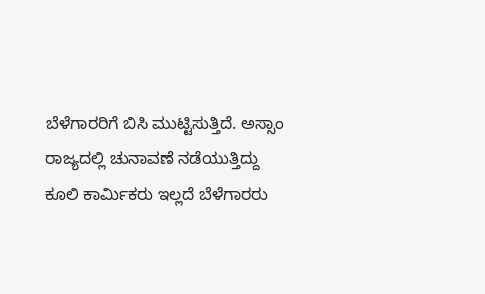ಬೆಳೆಗಾರರಿಗೆ ಬಿಸಿ ಮುಟ್ಟಿಸುತ್ತಿದೆ. ಅಸ್ಸಾಂ ರಾಜ್ಯದಲ್ಲಿ ಚುನಾವಣೆ ನಡೆಯುತ್ತಿದ್ದು ಕೂಲಿ ಕಾರ್ಮಿಕರು ಇಲ್ಲದೆ ಬೆಳೆಗಾರರು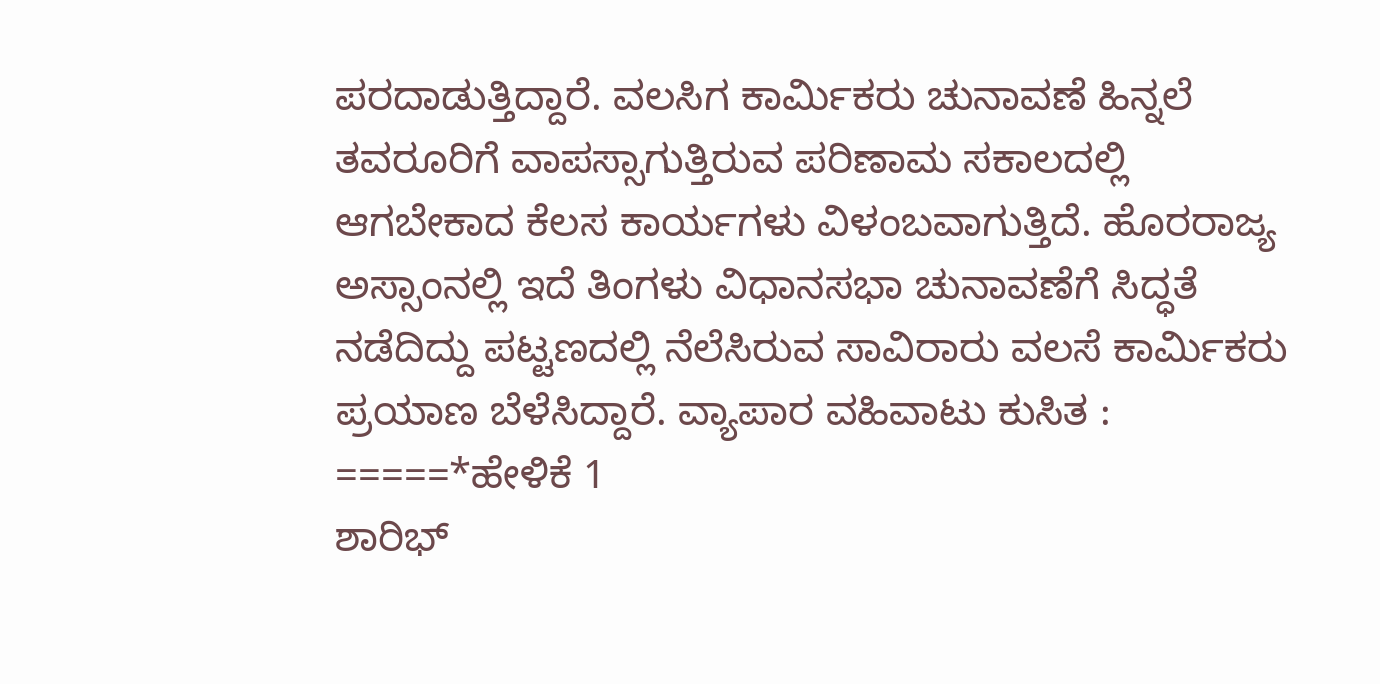ಪರದಾಡುತ್ತಿದ್ದಾರೆ. ವಲಸಿಗ ಕಾರ್ಮಿಕರು ಚುನಾವಣೆ ಹಿನ್ನಲೆ ತವರೂರಿಗೆ ವಾಪಸ್ಸಾಗುತ್ತಿರುವ ಪರಿಣಾಮ ಸಕಾಲದಲ್ಲಿ ಆಗಬೇಕಾದ ಕೆಲಸ ಕಾರ್ಯಗಳು ವಿಳಂಬವಾಗುತ್ತಿದೆ. ಹೊರರಾಜ್ಯ ಅಸ್ಸಾಂನಲ್ಲಿ ಇದೆ ತಿಂಗಳು ವಿಧಾನಸಭಾ ಚುನಾವಣೆಗೆ ಸಿದ್ಧತೆ ನಡೆದಿದ್ದು ಪಟ್ಟಣದಲ್ಲಿ ನೆಲೆಸಿರುವ ಸಾವಿರಾರು ವಲಸೆ ಕಾರ್ಮಿಕರು ಪ್ರಯಾಣ ಬೆಳೆಸಿದ್ದಾರೆ. ವ್ಯಾಪಾರ ವಹಿವಾಟು ಕುಸಿತ :
=====*ಹೇಳಿಕೆ 1
ಶಾರಿಭ್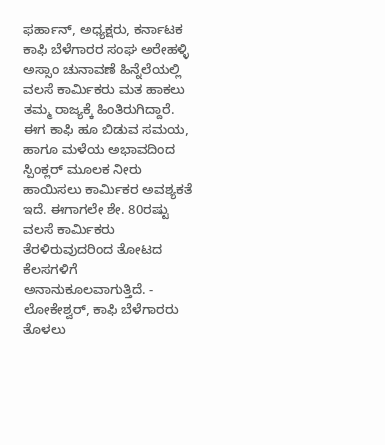ಫರ್ಹಾನ್, ಅಧ್ಯಕ್ಷರು, ಕರ್ನಾಟಕ ಕಾಫಿ ಬೆಳೆಗಾರರ ಸಂಘ ಅರೇಹಳ್ಳಿ
ಅಸ್ಸಾಂ ಚುನಾವಣೆ ಹಿನ್ನೆಲೆಯಲ್ಲಿ ವಲಸೆ ಕಾರ್ಮಿಕರು ಮತ ಹಾಕಲು ತಮ್ಮ ರಾಜ್ಯಕ್ಕೆ ಹಿಂತಿರುಗಿದ್ದಾರೆ. ಈಗ ಕಾಫಿ ಹೂ ಬಿಡುವ ಸಮಯ, ಹಾಗೂ ಮಳೆಯ ಅಭಾವದಿಂದ ಸ್ಪಿಂಕ್ಲರ್ ಮೂಲಕ ನೀರು ಹಾಯಿಸಲು ಕಾರ್ಮಿಕರ ಅವಶ್ಯಕತೆ ಇದೆ. ಈಗಾಗಲೇ ಶೇ. 80ರಷ್ಟು ವಲಸೆ ಕಾರ್ಮಿಕರು ತೆರಳಿರುವುದರಿಂದ ತೋಟದ ಕೆಲಸಗಳಿಗೆ ಅನಾನುಕೂಲವಾಗುತ್ತಿದೆ. - ಲೋಕೇಶ್ವರ್, ಕಾಫಿ ಬೆಳೆಗಾರರು ತೊಳಲು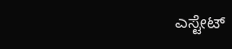ಎಸ್ಟೇಟ್